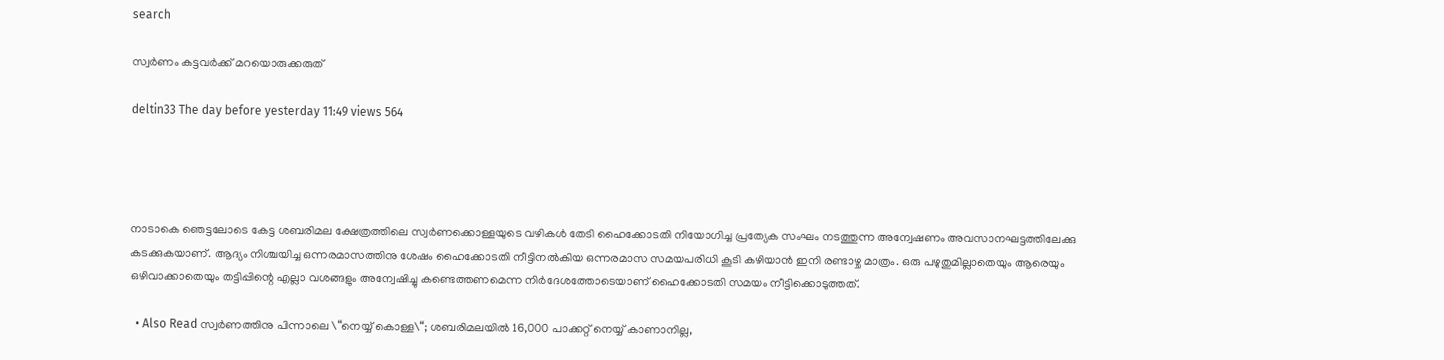search

സ്വർണം കട്ടവർക്ക് മറയൊരുക്കരുത്

deltin33 The day before yesterday 11:49 views 564




നാടാകെ ഞെട്ടലോടെ കേട്ട ശബരിമല ക്ഷേത്രത്തിലെ സ്വർണക്കൊള്ളയുടെ വഴികൾ തേടി ഹൈക്കോടതി നിയോഗിച്ച പ്രത്യേക സംഘം നടത്തുന്ന അന്വേഷണം അവസാനഘട്ടത്തിലേക്കു കടക്കുകയാണ്. ആദ്യം നിശ്ചയിച്ച ഒന്നരമാസത്തിനു ശേഷം ഹൈക്കോടതി നീട്ടിനൽകിയ ഒന്നരമാസ സമയപരിധി കൂടി കഴിയാൻ ഇനി രണ്ടാഴ്ച മാത്രം. ഒരു പഴുതുമില്ലാതെയും ആരെയും ഒഴിവാക്കാതെയും തട്ടിപ്പിന്റെ എല്ലാ വശങ്ങളും അന്വേഷിച്ചു കണ്ടെത്തണമെന്ന നിർദേശത്തോടെയാണ് ഹൈക്കോടതി സമയം നീട്ടിക്കൊടുത്തത്.

  • Also Read സ്വർണത്തിനു പിന്നാലെ \“നെയ്യ് കൊള്ള\“; ശബരിമലയിൽ 16,000 പാക്കറ്റ് നെയ്യ് കാണാനില്ല,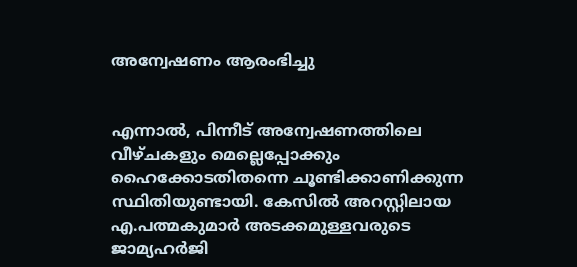അന്വേഷണം ആരംഭിച്ചു


എന്നാൽ, പിന്നീട് അന്വേഷണത്തിലെ വീഴ്ചകളും മെല്ലെപ്പോക്കും ഹൈക്കോടതിതന്നെ ചൂണ്ടിക്കാണിക്കുന്ന സ്ഥിതിയുണ്ടായി. കേസിൽ അറസ്റ്റിലായ എ.പത്മകുമാർ അടക്കമുള്ളവരുടെ ജാമ്യഹർജി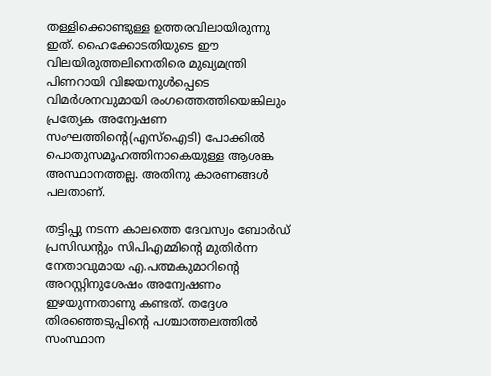തള്ളിക്കൊണ്ടുള്ള ഉത്തരവിലായിരുന്നു ഇത്. ഹൈക്കോടതിയുടെ ഈ വിലയിരുത്തലിനെതിരെ മുഖ്യമന്ത്രി പിണറായി വിജയനുൾപ്പെടെ വിമർശനവുമായി രംഗത്തെത്തിയെങ്കിലും പ്രത്യേക അന്വേഷണ സംഘത്തിന്റെ(എസ്ഐടി) പോക്കിൽ പൊതുസമൂഹത്തിനാകെയുള്ള ആശങ്ക അസ്ഥാനത്തല്ല. അതിനു കാരണങ്ങൾ പലതാണ്.

തട്ടിപ്പു നടന്ന കാലത്തെ ദേവസ്വം ബോർഡ് പ്രസിഡന്റും സിപിഎമ്മിന്റെ മുതിർന്ന നേതാവുമായ എ.പത്മകുമാറിന്റെ അറസ്റ്റിനുശേഷം അന്വേഷണം ഇഴയുന്നതാണു കണ്ടത്. തദ്ദേശ തിരഞ്ഞെടുപ്പിന്റെ പശ്ചാത്തലത്തിൽ സംസ്ഥാന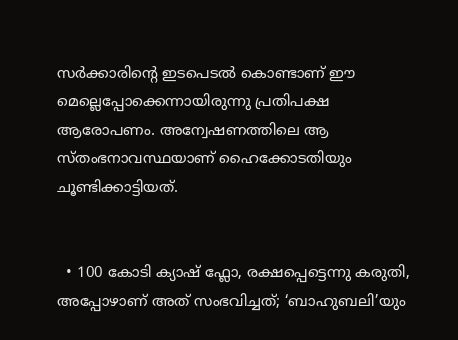സർക്കാരിന്റെ ഇടപെടൽ കൊണ്ടാണ് ഈ മെല്ലെപ്പോക്കെന്നായിരുന്നു പ്രതിപക്ഷ ആരോപണം. അന്വേഷണത്തിലെ ആ സ്തംഭനാവസ്ഥയാണ് ഹൈക്കോടതിയും ചൂണ്ടിക്കാട്ടിയത്.


  • 100 കോടി ക്യാഷ് ഫ്ലോ, രക്ഷപ്പെട്ടെന്നു കരുതി, അപ്പോഴാണ് അത് സംഭവിച്ചത്; ‘ബാഹുബലി’യും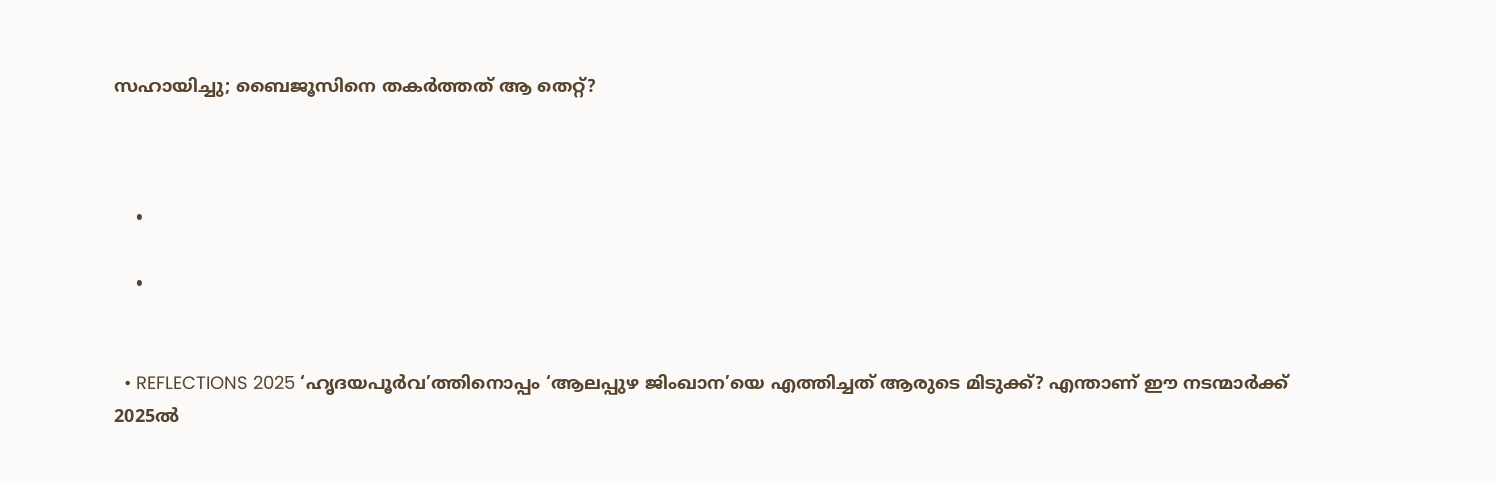സഹായിച്ചു; ബൈജൂസിനെ തകർത്തത് ആ തെറ്റ്?



    •

    •


  • REFLECTIONS 2025 ‘ഹൃദയപൂർവ’ത്തിനൊപ്പം ‘ആലപ്പുഴ ജിംഖാന’യെ എത്തിച്ചത് ആരുടെ മിടുക്ക്? എന്താണ് ഈ നടന്മാർക്ക് 2025ൽ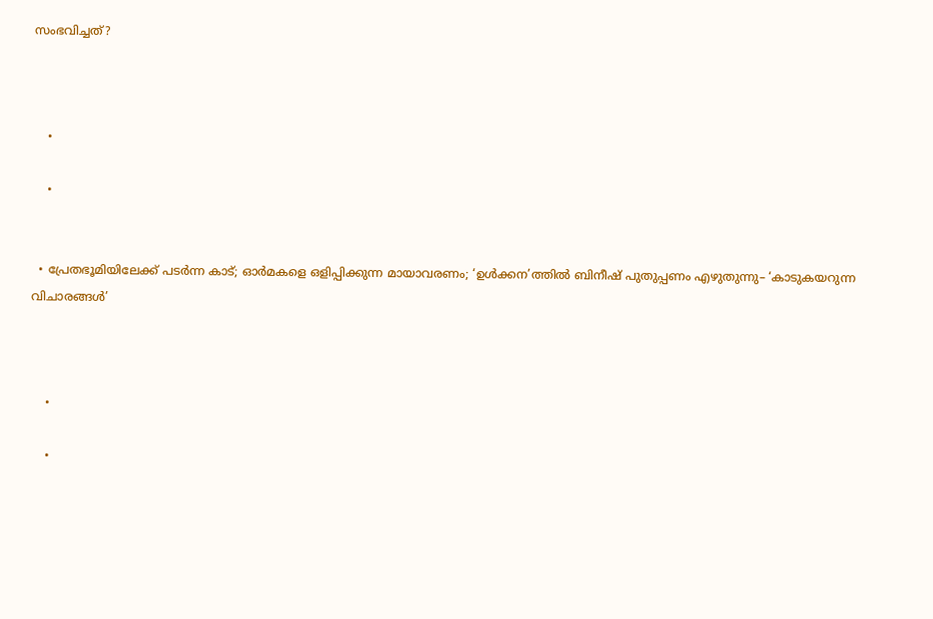സംഭവിച്ചത്?



    •

    •


  • പ്രേതഭൂമിയിലേക്ക് പടര്‍ന്ന കാട്; ഓർമകളെ ഒളിപ്പിക്കുന്ന മായാവരണം; ‘ഉൾക്കന’ത്തിൽ ബിനീഷ് പുതുപ്പണം എഴുതുന്നു– ‘കാടുകയറുന്ന വിചാരങ്ങൾ’



    •

    •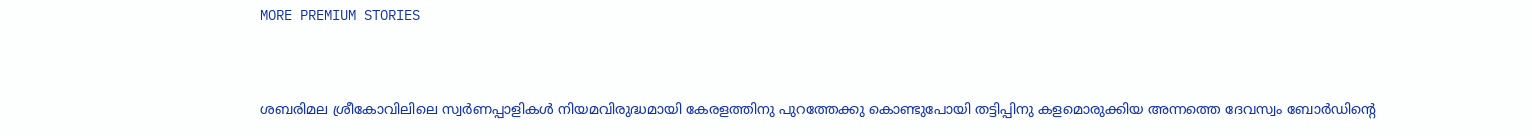MORE PREMIUM STORIES


ശബരിമല ശ്രീകോവിലിലെ സ്വർണപ്പാളികൾ നിയമവിരുദ്ധമായി കേരളത്തിനു പുറത്തേക്കു കൊണ്ടുപോയി തട്ടിപ്പിനു കളമൊരുക്കിയ അന്നത്തെ ദേവസ്വം ബോർ‍ഡിന്റെ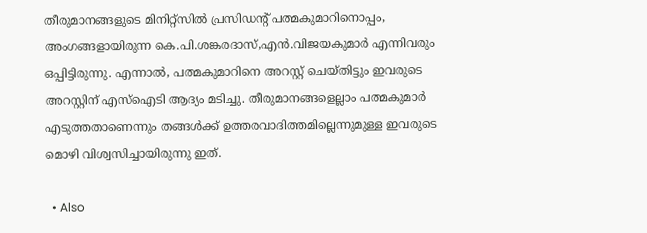തീരുമാനങ്ങളുടെ മിനിറ്റ്സിൽ പ്രസിഡന്റ് പത്മകുമാറിനൊപ്പം, അംഗങ്ങളായിരുന്ന കെ.പി.ശങ്കരദാസ്,എൻ.വിജയകുമാർ എന്നിവരും ഒപ്പിട്ടിരുന്നു. എന്നാൽ, പത്മകുമാറിനെ അറസ്റ്റ് ചെയ്തിട്ടും ഇവരുടെ അറസ്റ്റിന് എസ്ഐടി ആദ്യം മടിച്ചു. തീരുമാനങ്ങളെല്ലാം പത്മകുമാർ എടുത്തതാണെന്നും തങ്ങൾക്ക് ഉത്തരവാദിത്തമില്ലെന്നുമുള്ള ഇവരുടെ മൊഴി വിശ്വസിച്ചായിരുന്നു ഇത്.

  • Also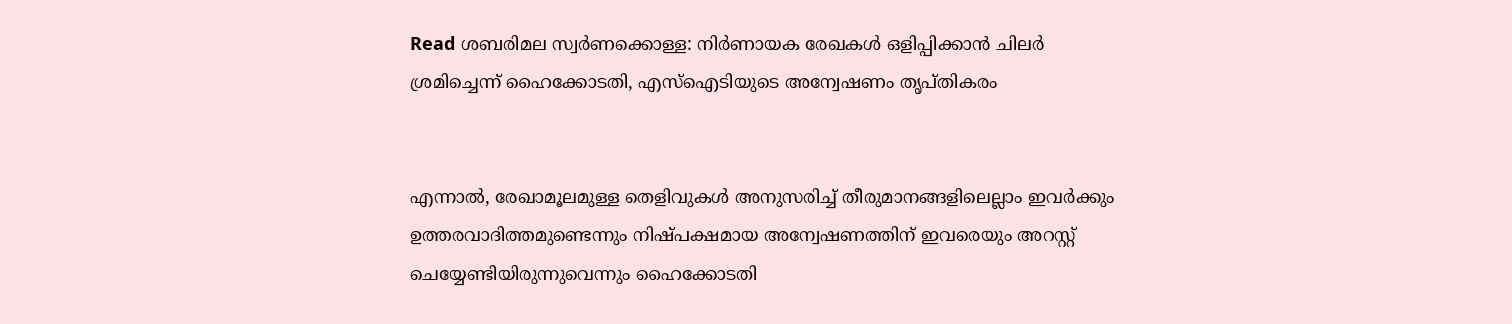Read ശബരിമല സ്വർണക്കൊള്ള: നിർണായക രേഖകൾ ഒളിപ്പിക്കാൻ ചിലർ ശ്രമിച്ചെന്ന് ഹൈക്കോടതി, എസ്ഐടിയുടെ അന്വേഷണം തൃപ്തികരം


എന്നാൽ, രേഖാമൂലമുള്ള തെളിവുകൾ അനുസരിച്ച് തീരുമാനങ്ങളിലെല്ലാം ഇവർക്കും ഉത്തരവാദിത്തമുണ്ടെന്നും നിഷ്പക്ഷമായ അന്വേഷണത്തിന് ഇവരെയും അറസ്റ്റ് ചെയ്യേണ്ടിയിരുന്നുവെന്നും ഹൈക്കോടതി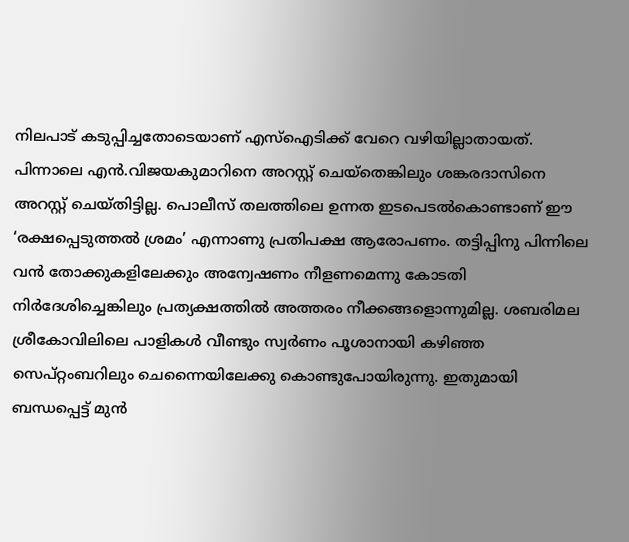നിലപാട് കടുപ്പിച്ചതോടെയാണ് എസ്ഐടിക്ക് വേറെ വഴിയില്ലാതായത്. പിന്നാലെ എൻ.വിജയകുമാറിനെ അറസ്റ്റ് ചെയ്തെങ്കിലും ശങ്കരദാസിനെ അറസ്റ്റ് ചെയ്തിട്ടില്ല. പൊലീസ് തലത്തിലെ ഉന്നത ഇടപെടൽകൊണ്ടാണ് ഈ ‘രക്ഷപ്പെടുത്തൽ ശ്രമം’ എന്നാണു പ്രതിപക്ഷ ആരോപണം. തട്ടിപ്പിനു പിന്നിലെ വൻ തോക്കുകളിലേക്കും അന്വേഷണം നീളണമെന്നു കോടതി നിർദേശിച്ചെങ്കിലും പ്രത്യക്ഷത്തിൽ അത്തരം നീക്കങ്ങളൊന്നുമില്ല. ശബരിമല ശ്രീകോവിലിലെ പാളികൾ വീണ്ടും സ്വർണം പൂശാനായി കഴിഞ്ഞ സെപ്റ്റംബറിലും ചെന്നൈയിലേക്കു കൊണ്ടുപോയിരുന്നു. ഇതുമായി ബന്ധപ്പെട്ട് മുൻ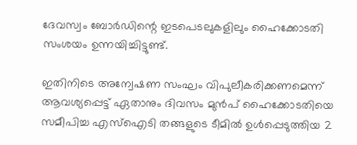ദേവസ്വം ബോർ‍ഡിന്റെ ഇടപെടലുകളിലും ഹൈക്കോടതി സംശയം ഉന്നയിച്ചിട്ടുണ്ട്.

ഇതിനിടെ അന്വേഷണ സംഘം വിപുലീകരിക്കണമെന്ന് ആവശ്യപ്പെട്ട് ഏതാനും ദിവസം മുൻപ് ഹൈക്കോടതിയെ സമീപിച്ച എസ്ഐടി തങ്ങളുടെ ടീമിൽ ഉൾപ്പെടുത്തിയ 2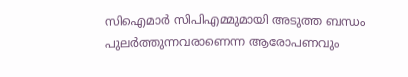സിഐമാർ സിപിഎമ്മുമായി അടുത്ത ബന്ധം പുലർത്തുന്നവരാണെന്ന ആരോപണവും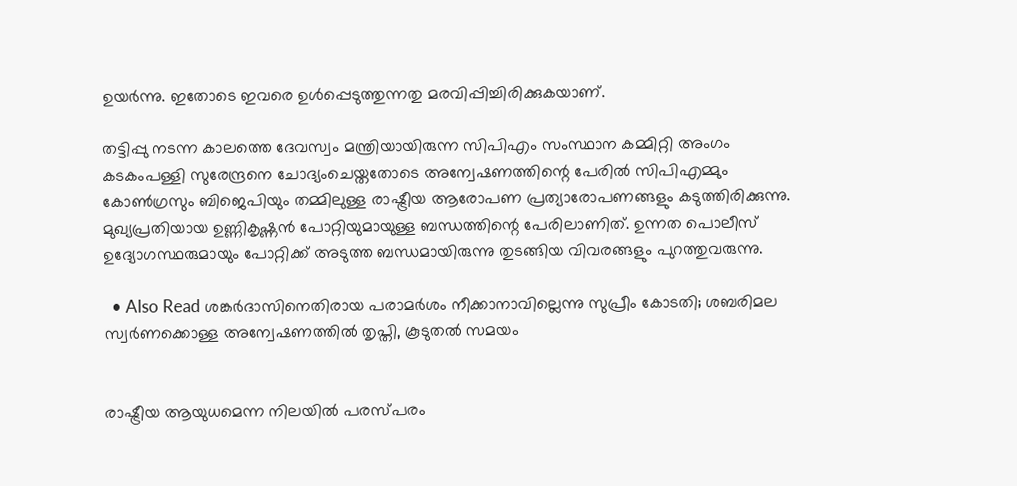ഉയർന്നു. ഇതോടെ ഇവരെ ഉൾപ്പെടുത്തുന്നതു മരവിപ്പിച്ചിരിക്കുകയാണ്.

തട്ടിപ്പു നടന്ന കാലത്തെ ദേവസ്വം മന്ത്രിയായിരുന്ന സിപിഎം സംസ്ഥാന കമ്മിറ്റി അംഗം കടകംപള്ളി സുരേന്ദ്രനെ ചോദ്യംചെയ്തതോടെ അന്വേഷണത്തിന്റെ പേരിൽ സിപിഎമ്മും കോൺഗ്രസും ബിജെപിയും തമ്മിലുള്ള രാഷ്ട്രീയ ആരോപണ പ്രത്യാരോപണങ്ങളും കടുത്തിരിക്കുന്നു. മുഖ്യപ്രതിയായ ഉണ്ണികൃഷ്ണൻ പോറ്റിയുമായുള്ള ബന്ധത്തിന്റെ പേരിലാണിത്. ഉന്നത പൊലീസ് ഉദ്യോഗസ്ഥരുമായും പോറ്റിക്ക് അടുത്ത ബന്ധമായിരുന്നു തുടങ്ങിയ വിവരങ്ങളും പുറത്തുവരുന്നു.

  • Also Read ശങ്കർദാസിനെതിരായ പരാമർശം നീക്കാനാവില്ലെന്നു സുപ്രീം കോടതി; ശബരിമല സ്വർണക്കൊള്ള അന്വേഷണത്തിൽ തൃപ്തി, കൂടുതൽ‌ സമയം


രാഷ്ട്രീയ ആയുധമെന്ന നിലയിൽ പരസ്പരം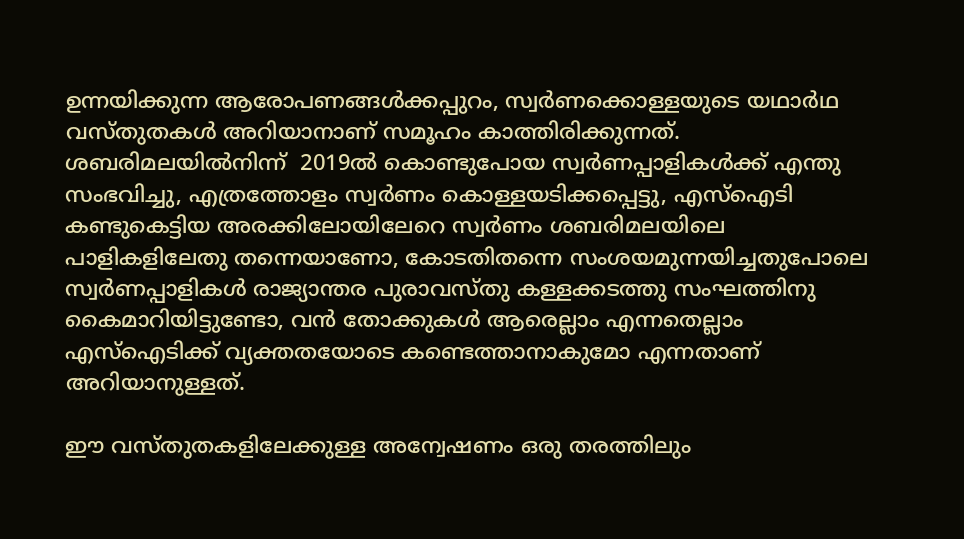ഉന്നയിക്കുന്ന ആരോപണങ്ങൾക്കപ്പുറം, സ്വർണക്കൊള്ളയുടെ യഥാർഥ വസ്തുതകൾ അറിയാനാണ് സമൂഹം കാത്തിരിക്കുന്നത്. ശബരിമലയിൽനിന്ന്  2019ൽ കൊണ്ടുപോയ സ്വർണപ്പാളികൾക്ക് എന്തു സംഭവിച്ചു, എത്രത്തോളം സ്വർണം കൊള്ളയടിക്കപ്പെട്ടു, എസ്ഐടി കണ്ടുകെട്ടിയ അരക്കിലോയിലേറെ സ്വർണം ശബരിമലയിലെ പാളികളിലേതു തന്നെയാണോ, കോടതിതന്നെ സംശയമുന്നയിച്ചതുപോലെ സ്വർണപ്പാളികൾ രാജ്യാന്തര പുരാവസ്തു കള്ളക്കടത്തു സംഘത്തിനു കൈമാറിയിട്ടുണ്ടോ, വൻ തോക്കുകൾ ആരെല്ലാം എന്നതെല്ലാം എസ്ഐടിക്ക് വ്യക്തതയോടെ കണ്ടെത്താനാകുമോ എന്നതാണ് അറിയാനുള്ളത്.

ഈ വസ്തുതകളിലേക്കുള്ള അന്വേഷണം ഒരു തരത്തിലും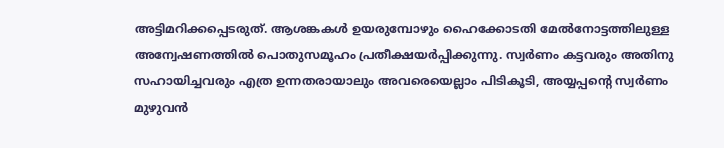അട്ടിമറിക്കപ്പെടരുത്. ആശങ്കകൾ ഉയരുമ്പോഴും ഹൈക്കോടതി മേൽനോട്ടത്തിലുള്ള അന്വേഷണത്തിൽ പൊതുസമൂഹം പ്രതീക്ഷയർപ്പിക്കുന്നു. സ്വർണം കട്ടവരും അതിനു സഹായിച്ചവരും എത്ര ഉന്നതരായാലും അവരെയെല്ലാം പിടികൂടി, അയ്യപ്പന്റെ സ്വർണം മുഴുവൻ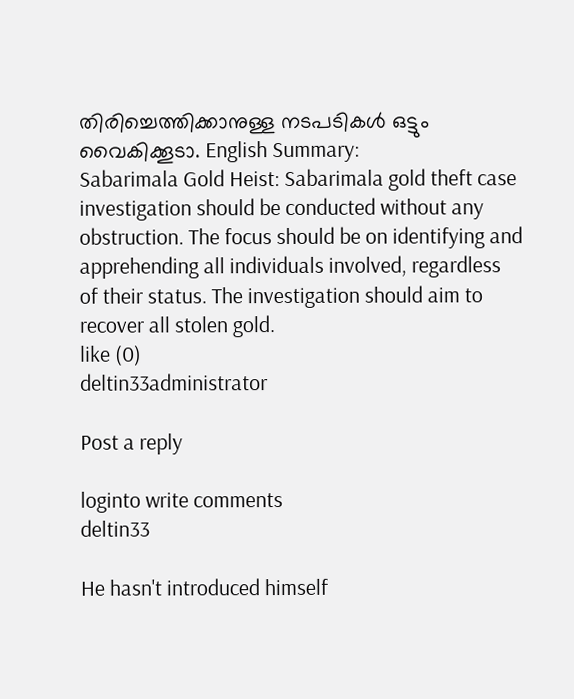തിരിച്ചെത്തിക്കാനുള്ള നടപടികൾ ഒട്ടും വൈകിക്കൂടാ. English Summary:
Sabarimala Gold Heist: Sabarimala gold theft case investigation should be conducted without any obstruction. The focus should be on identifying and apprehending all individuals involved, regardless of their status. The investigation should aim to recover all stolen gold.
like (0)
deltin33administrator

Post a reply

loginto write comments
deltin33

He hasn't introduced himself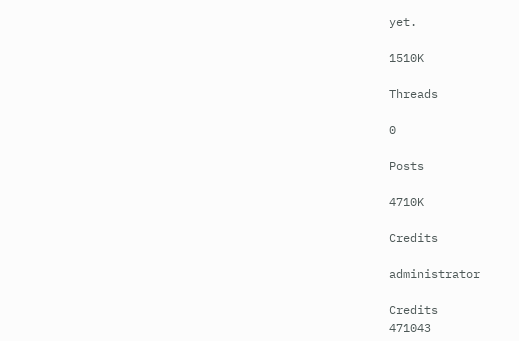yet.

1510K

Threads

0

Posts

4710K

Credits

administrator

Credits
471043